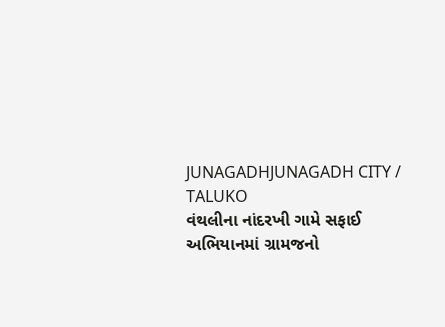JUNAGADHJUNAGADH CITY / TALUKO
વંથલીના નાંદરખી ગામે સફાઈ અભિયાનમાં ગ્રામજનો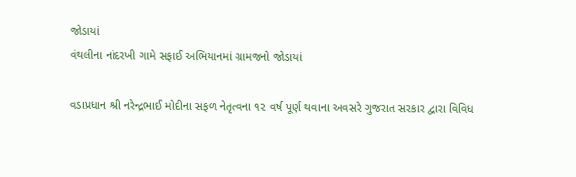જોડાયાં
વંથલીના નાંદરખી ગામે સફાઈ અભિયાનમાં ગ્રામજનો જોડાયાં

વડાપ્રધાન શ્રી નરેન્દ્રભાઈ મોદીના સફળ નેતૃત્વના ૧૨ વર્ષ પૂર્ણ થવાના અવસરે ગુજરાત સરકાર દ્વારા વિવિધ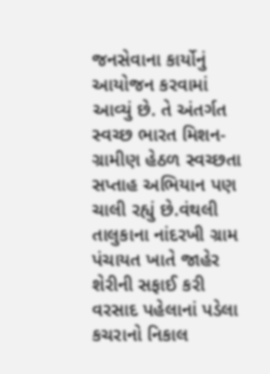જનસેવાના કાર્યોનું આયોજન કરવામાં આવ્યું છે. તે અંતર્ગત સ્વચ્છ ભારત મિશન- ગ્રામીણ હેઠળ સ્વચ્છતા સપ્તાહ અભિયાન પણ ચાલી રહ્યું છે.વંથલી તાલુકાના નાંદરખી ગ્રામ પંચાયત ખાતે જાહેર શેરીની સફાઈ કરી વરસાદ પહેલાનાં પડેલા કચરાનો નિકાલ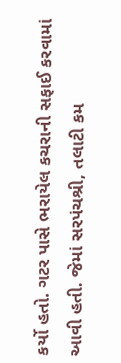કર્યો હતો. ગટર પાસે ભરાયેલ કચરાની સફાઈ કરવામાં આવી હતી. જેમાં સરપંચશ્રી, તલાટી કમ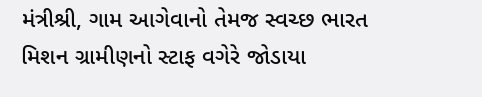મંત્રીશ્રી, ગામ આગેવાનો તેમજ સ્વચ્છ ભારત મિશન ગ્રામીણનો સ્ટાફ વગેરે જોડાયા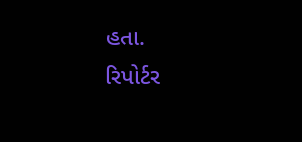હતા.
રિપોર્ટર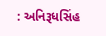: અનિરૂધસિંહ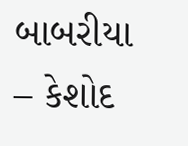બાબરીયા – કેશોદ